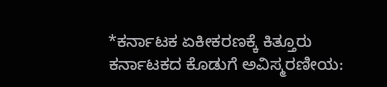*ಕರ್ನಾಟಕ ಏಕೀಕರಣಕ್ಕೆ ಕಿತ್ತೂರು ಕರ್ನಾಟಕದ ಕೊಡುಗೆ ಅವಿಸ್ಮರಣೀಯ: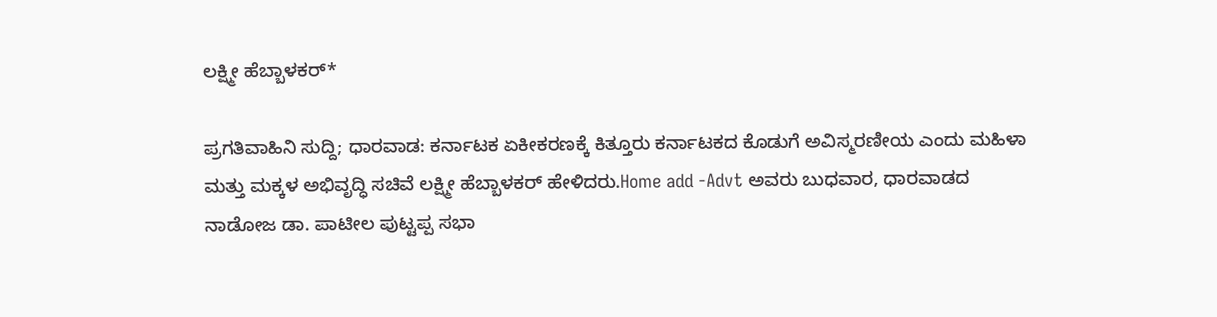ಲಕ್ಷ್ಮೀ ಹೆಬ್ಬಾಳಕರ್*

ಪ್ರಗತಿವಾಹಿನಿ ಸುದ್ದಿ; ಧಾರವಾಡ: ಕರ್ನಾಟಕ ಏಕೀಕರಣಕ್ಕೆ ಕಿತ್ತೂರು ಕರ್ನಾಟಕದ ಕೊಡುಗೆ ಅವಿಸ್ಮರಣೀಯ ಎಂದು ಮಹಿಳಾ ಮತ್ತು ಮಕ್ಕಳ ಅಭಿವೃದ್ಧಿ ಸಚಿವೆ ಲಕ್ಷ್ಮೀ ಹೆಬ್ಬಾಳಕರ್ ಹೇಳಿದರು.Home add -Advt ಅವರು ಬುಧವಾರ, ಧಾರವಾಡದ ನಾಡೋಜ ಡಾ. ಪಾಟೀಲ ಪುಟ್ಟಪ್ಪ ಸಭಾ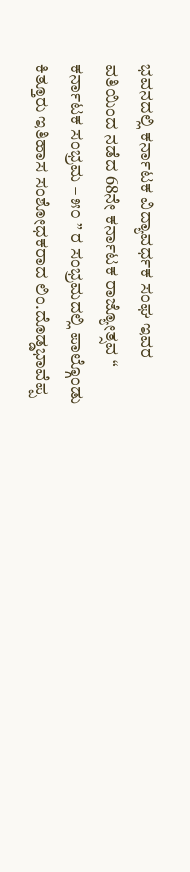ಭವನದಲ್ಲಿ ಕರ್ನಾಟಕ ವಿದ್ಯಾವರ್ಧಕ ಸಂಘ ಇವರ ವತಿಯಿಂದ ನಡೆದ 68ನೇ ಕರ್ನಾಟಕ ರಾಜ್ಯೋತ್ಸವ “ ಕರ್ನಾಟಕ ಸಂಭ್ರಮ – ೫೦ ” ರ ಸಂಭ್ರಮದಲ್ಲಿ ಪಾಲ್ಗೊಂಡು ಕಿತ್ತೂರು ಇತಿಹಾಸ ಸಂಶೋಧಕರಾದ ಲಿಂ.ದೊಡ್ಡಭಾವೆಪ್ಪ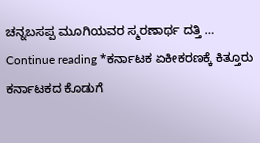ಚನ್ನಬಸಪ್ಪ ಮೂಗಿಯವರ ಸ್ಮರಣಾರ್ಥ ದತ್ತಿ … Continue reading *ಕರ್ನಾಟಕ ಏಕೀಕರಣಕ್ಕೆ ಕಿತ್ತೂರು ಕರ್ನಾಟಕದ ಕೊಡುಗೆ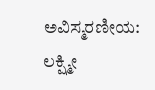ಅವಿಸ್ಮರಣೀಯ: ಲಕ್ಷ್ಮೀ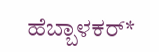ಹೆಬ್ಬಾಳಕರ್*